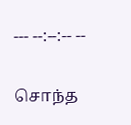--- --:--:-- --

சொந்த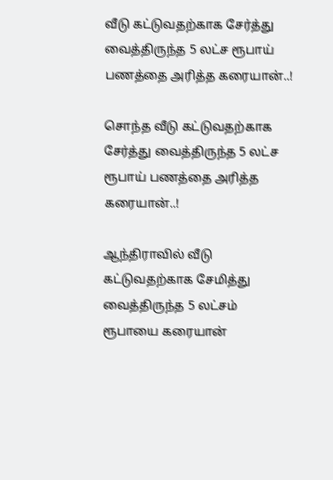வீடு கட்டுவதற்காக சேர்த்து வைத்திருந்த 5 லட்ச ரூபாய் பணத்தை அரித்த கரையான்..!

சொந்த வீடு கட்டுவதற்காக சேர்த்து வைத்திருந்த 5 லட்ச ரூபாய் பணத்தை அரித்த கரையான்..!

ஆந்திராவில் வீடு கட்டுவதற்காக சேமித்து வைத்திருந்த 5 லட்சம் ரூபாயை கரையான்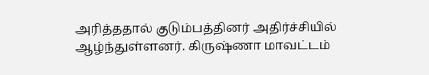அரித்ததால் குடும்பத்தினர் அதிர்ச்சியில் ஆழ்ந்துள்ளனர். கிருஷ்ணா மாவட்டம்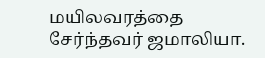மயிலவரத்தை சேர்ந்தவர் ஜமாலியா.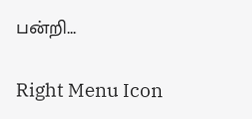பன்றி...

Right Menu Icon